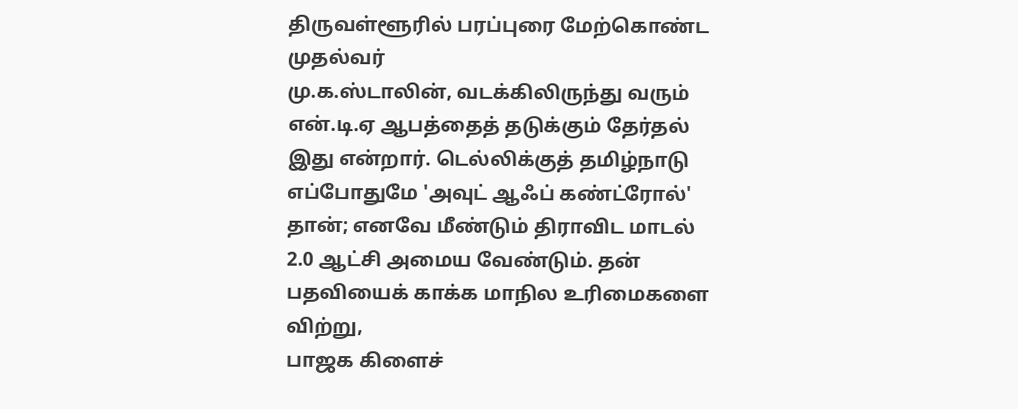திருவள்ளூரில் பரப்புரை மேற்கொண்ட முதல்வர்
மு.க.ஸ்டாலின், வடக்கிலிருந்து வரும் என்.டி.ஏ ஆபத்தைத் தடுக்கும் தேர்தல் இது என்றார். டெல்லிக்குத் தமிழ்நாடு எப்போதுமே 'அவுட் ஆஃப் கண்ட்ரோல்' தான்; எனவே மீண்டும் திராவிட மாடல் 2.0 ஆட்சி அமைய வேண்டும். தன் பதவியைக் காக்க மாநில உரிமைகளை விற்று,
பாஜக கிளைச்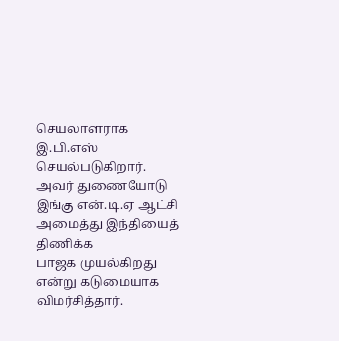செயலாளராக
இ.பி.எஸ் செயல்படுகிறார். அவர் துணையோடு இங்கு என்.டி.ஏ ஆட்சி அமைத்து இந்தியைத் திணிக்க
பாஜக முயல்கிறது என்று கடுமையாக விமர்சித்தார்.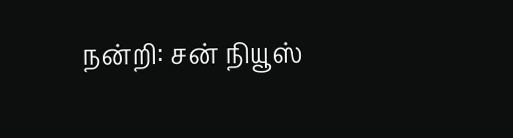நன்றி: சன் நியூஸ்